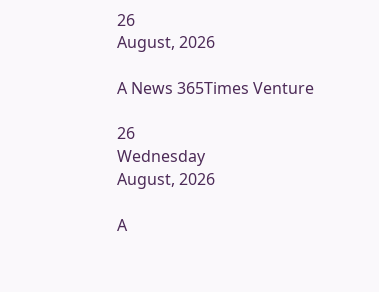26
August, 2026

A News 365Times Venture

26
Wednesday
August, 2026

A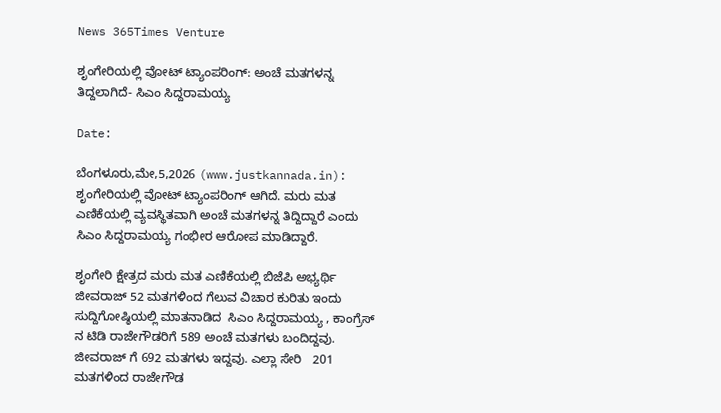News 365Times Venture

ಶೃಂಗೇರಿಯಲ್ಲಿ ವೋಟ್ ಟ್ಯಾಂಪರಿಂಗ್: ಅಂಚೆ ಮತಗಳನ್ನ ತಿದ್ದಲಾಗಿದೆ- ಸಿಎಂ ಸಿದ್ದರಾಮಯ್ಯ

Date:

ಬೆಂಗಳೂರು,ಮೇ,5,2026 (www.justkannada.in):  ಶೃಂಗೇರಿಯಲ್ಲಿ ವೋಟ್ ಟ್ಯಾಂಪರಿಂಗ್ ಆಗಿದೆ. ಮರು ಮತ ಎಣಿಕೆಯಲ್ಲಿ ವ್ಯವಸ್ಥಿತವಾಗಿ ಅಂಚೆ ಮತಗಳನ್ನ ತಿದ್ದಿದ್ದಾರೆ ಎಂದು ಸಿಎಂ ಸಿದ್ದರಾಮಯ್ಯ ಗಂಭೀರ ಆರೋಪ ಮಾಡಿದ್ದಾರೆ.

ಶೃಂಗೇರಿ ಕ್ಷೇತ್ರದ ಮರು ಮತ ಎಣಿಕೆಯಲ್ಲಿ ಬಿಜೆಪಿ ಅಭ್ಯರ್ಥಿ ಜೀವರಾಜ್ 52 ಮತಗಳಿಂದ ಗೆಲುವ ವಿಚಾರ ಕುರಿತು ಇಂದು ಸುದ್ದಿಗೋಷ್ಠಿಯಲ್ಲಿ ಮಾತನಾಡಿದ  ಸಿಎಂ ಸಿದ್ದರಾಮಯ್ಯ , ಕಾಂಗ್ರೆಸ್ ನ ಟಿಡಿ ರಾಜೇಗೌಡರಿಗೆ 589 ಅಂಚೆ ಮತಗಳು ಬಂದಿದ್ದವು. ಜೀವರಾಜ್ ಗೆ 692 ಮತಗಳು ಇದ್ದವು. ಎಲ್ಲಾ ಸೇರಿ   201 ಮತಗಳಿಂದ ರಾಜೇಗೌಡ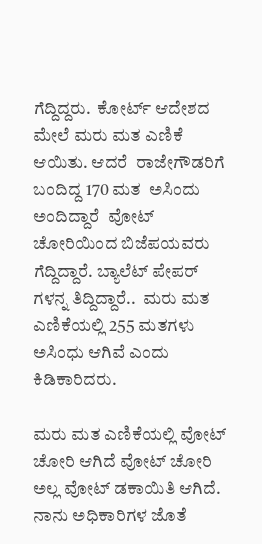ಗೆದ್ದಿದ್ದರು.  ಕೋರ್ಟ್ ಆದೇಶದ ಮೇಲೆ ಮರು ಮತ ಎಣಿಕೆ ಆಯಿತು. ಆದರೆ  ರಾಜೇಗೌಡರಿಗೆ ಬಂದಿದ್ದ 170 ಮತ  ಅಸಿಂದು ಅಂದಿದ್ದಾರೆ  ವೋಟ್ ಚೋರಿಯಿಂದ ಬಿಜೆಪಯವರು ಗೆದ್ದಿದ್ದಾರೆ. ಬ್ಯಾಲೆಟ್ ಪೇಪರ್ ಗಳನ್ನ ತಿದ್ದಿದ್ದಾರೆ..  ಮರು ಮತ ಎಣಿಕೆಯಲ್ಲಿ 255 ಮತಗಳು ಅಸಿಂಧು ಆಗಿವೆ ಎಂದು ಕಿಡಿಕಾರಿದರು.

ಮರು ಮತ ಎಣಿಕೆಯಲ್ಲಿ ವೋಟ್ ಚೋರಿ ಆಗಿದೆ ವೋಟ್ ಚೋರಿ ಅಲ್ಲ ವೋಟ್ ಡಕಾಯಿತಿ ಆಗಿದೆ. ನಾನು ಅಧಿಕಾರಿಗಳ ಜೊತೆ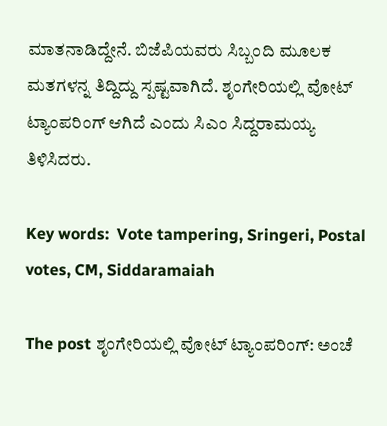ಮಾತನಾಡಿದ್ದೇನೆ. ಬಿಜೆಪಿಯವರು ಸಿಬ್ಬಂದಿ ಮೂಲಕ ಮತಗಳನ್ನ ತಿದ್ದಿದ್ದು ಸ್ಪಷ್ಟವಾಗಿದೆ. ಶೃಂಗೇರಿಯಲ್ಲಿ ವೋಟ್ ಟ್ಯಾಂಪರಿಂಗ್ ಆಗಿದೆ ಎಂದು ಸಿಎಂ ಸಿದ್ದರಾಮಯ್ಯ ತಿಳಿಸಿದರು.

Key words:  Vote tampering, Sringeri, Postal votes, CM, Siddaramaiah

The post ಶೃಂಗೇರಿಯಲ್ಲಿ ವೋಟ್ ಟ್ಯಾಂಪರಿಂಗ್: ಅಂಚೆ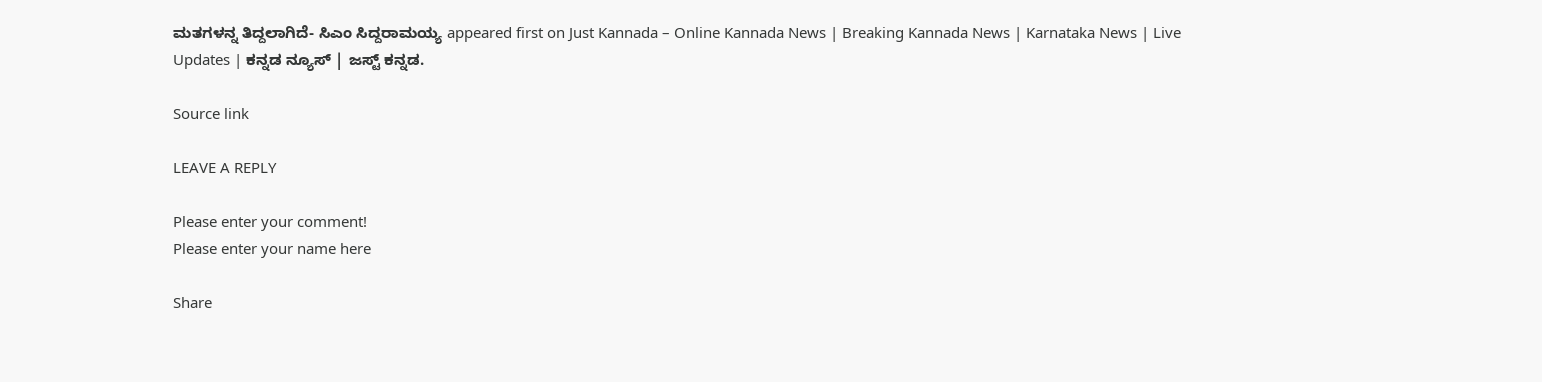ಮತಗಳನ್ನ ತಿದ್ದಲಾಗಿದೆ- ಸಿಎಂ ಸಿದ್ದರಾಮಯ್ಯ appeared first on Just Kannada – Online Kannada News | Breaking Kannada News | Karnataka News | Live Updates | ಕನ್ನಡ ನ್ಯೂಸ್ | ಜಸ್ಟ್ ಕನ್ನಡ.

Source link

LEAVE A REPLY

Please enter your comment!
Please enter your name here

Share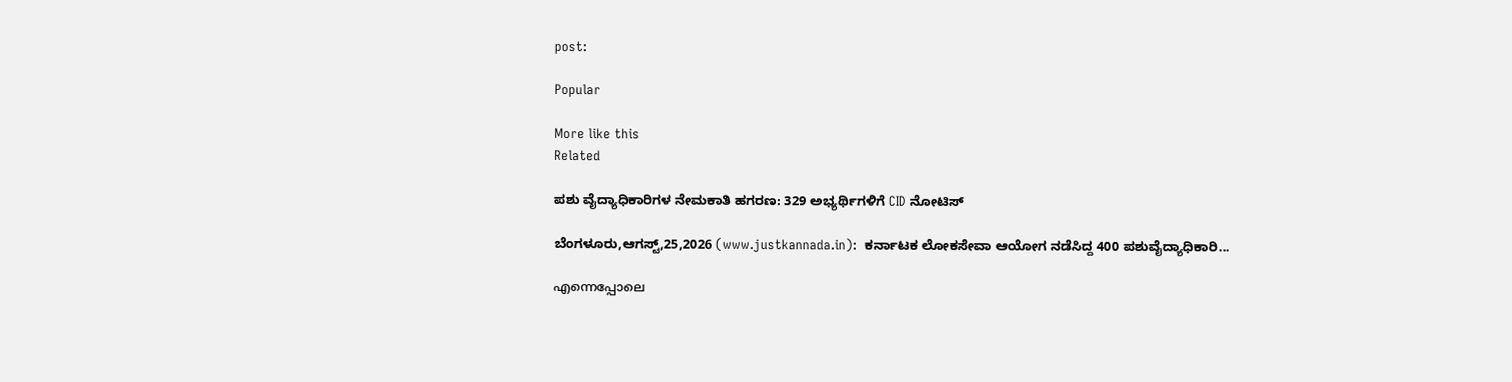post:

Popular

More like this
Related

ಪಶು ವೈದ್ಯಾಧಿಕಾರಿಗಳ ನೇಮಕಾತಿ ಹಗರಣ: 329 ಅಭ್ಯರ್ಥಿಗಳಿಗೆ CID ನೋಟಿಸ್

ಬೆಂಗಳೂರು,ಆಗಸ್ಟ್,25,2026 (www.justkannada.in):  ಕರ್ನಾಟಕ ಲೋಕಸೇವಾ ಆಯೋಗ ನಡೆಸಿದ್ದ 400 ಪಶುವೈದ್ಯಾಧಿಕಾರಿ...

എന്നെപ്പോലെ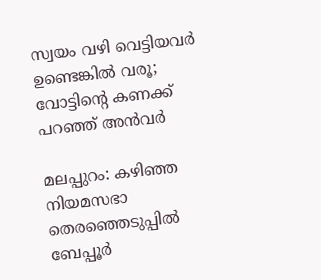സ്വയം വഴി വെട്ടിയവര്‍ ഉണ്ടെങ്കില്‍ വരൂ; വോട്ടിന്റെ കണക്ക് പറഞ്ഞ് അന്‍വര്‍

മലപ്പുറം: കഴിഞ്ഞ നിയമസഭാ തെരഞ്ഞെടുപ്പില്‍ ബേപ്പൂര്‍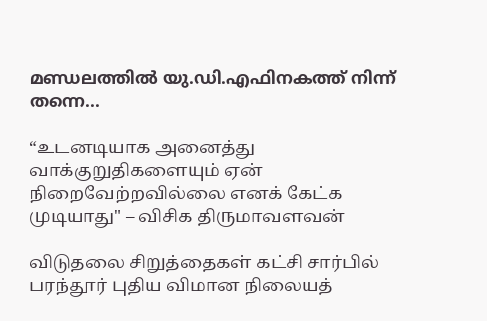മണ്ഡലത്തില്‍ യു.ഡി.എഫിനകത്ത് നിന്ന് തന്നെ...

“உடனடியாக அனைத்து வாக்குறுதிகளையும் ஏன் நிறைவேற்றவில்லை எனக் கேட்க முடியாது" – விசிக திருமாவளவன்

விடுதலை சிறுத்தைகள் கட்சி சார்பில் பரந்தூர் புதிய விமான நிலையத்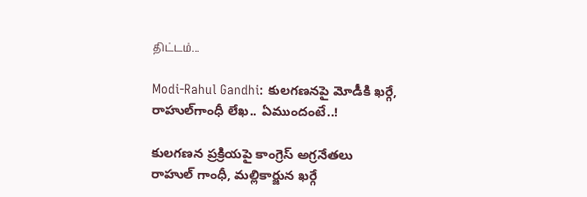திட்டம்...

Modi-Rahul Gandhi: కులగణనపై మోడీకి ఖర్గే, రాహుల్‌గాంధీ లేఖ.. ఏముందంటే..!

కులగణన ప్రక్రియపై కాంగ్రెస్ అగ్రనేతలు రాహుల్ గాంధీ, మల్లికార్జున ఖర్గే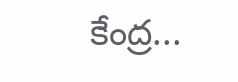కేంద్ర...